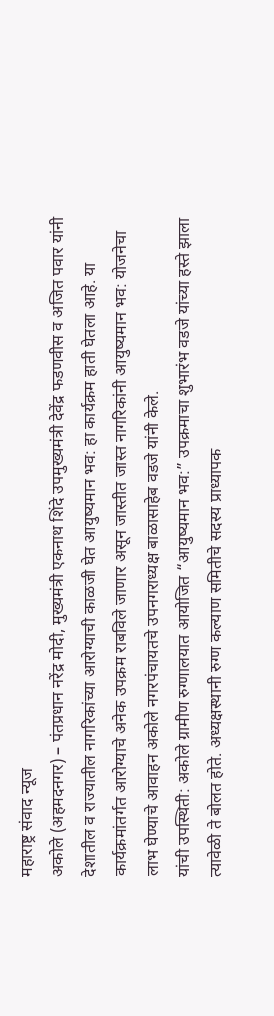महाराष्ट्र संवाद न्यूज
अकोले (अहमदनगर) – पंतप्रधान नरेंद्र मोदी, मुख्यमंत्री एकनाथ शिंदे उपमुख्यमंत्री देवेंद्र फडणवीस व अजित पवार यांनी देशातील व राज्यातील नागरिकांच्या आरोग्याची काळजी घेत आयुष्यमान भव: हा कार्यक्रम हाती घेतला आहे. या कार्यक्रमांतर्गत आरोग्याचे अनेक उपक्रम राबविले जाणार असून जास्तीत जास्त नागरिकांनी आयुष्यमान भव: योजनेचा लाभ घेण्याचे आवाहन अकोले नगरपंचायतचे उपनगराध्यक्ष बाळासाहेब वडजे यांनी केले.
यांची उपस्थिती: अकोले ग्रामीण रुग्णालयात आयोजित “आयुष्यमान भव:” उपक्रमाचा शुभारंभ वडजे यांच्या हस्ते झाला त्यावेळी ते बोलत होते. अध्यक्षस्थानी रुग्ण कल्याण समितीचे सदस्य प्राध्यापक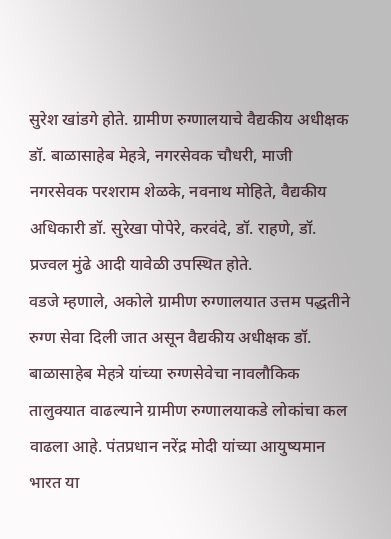सुरेश खांडगे होते. ग्रामीण रुग्णालयाचे वैद्यकीय अधीक्षक डॉ. बाळासाहेब मेहत्रे, नगरसेवक चौधरी, माजी नगरसेवक परशराम शेळके, नवनाथ मोहिते, वैद्यकीय अधिकारी डॉ. सुरेखा पोपेरे, करवंदे, डॉ. राहणे, डॉ. प्रज्वल मुंढे आदी यावेळी उपस्थित होते.
वडजे म्हणाले, अकोले ग्रामीण रुग्णालयात उत्तम पद्धतीने रुग्ण सेवा दिली जात असून वैद्यकीय अधीक्षक डॉ. बाळासाहेब मेहत्रे यांच्या रुग्णसेवेचा नावलौकिक तालुक्यात वाढल्याने ग्रामीण रुग्णालयाकडे लोकांचा कल वाढला आहे. पंतप्रधान नरेंद्र मोदी यांच्या आयुष्यमान भारत या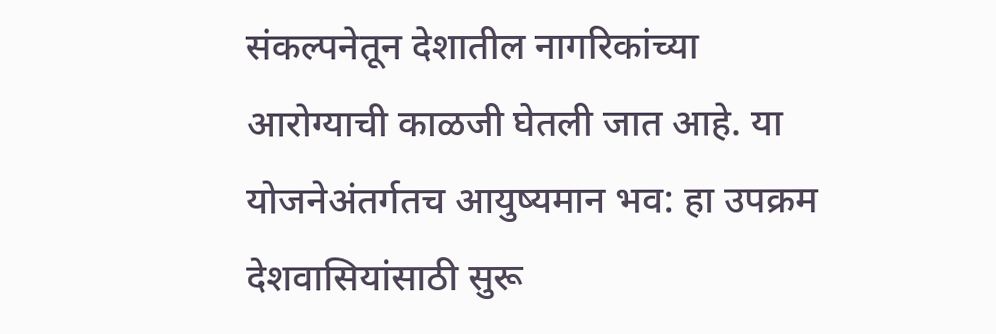संकल्पनेतून देशातील नागरिकांच्या आरोग्याची काळजी घेतली जात आहे. या योजनेअंतर्गतच आयुष्यमान भव: हा उपक्रम देशवासियांसाठी सुरू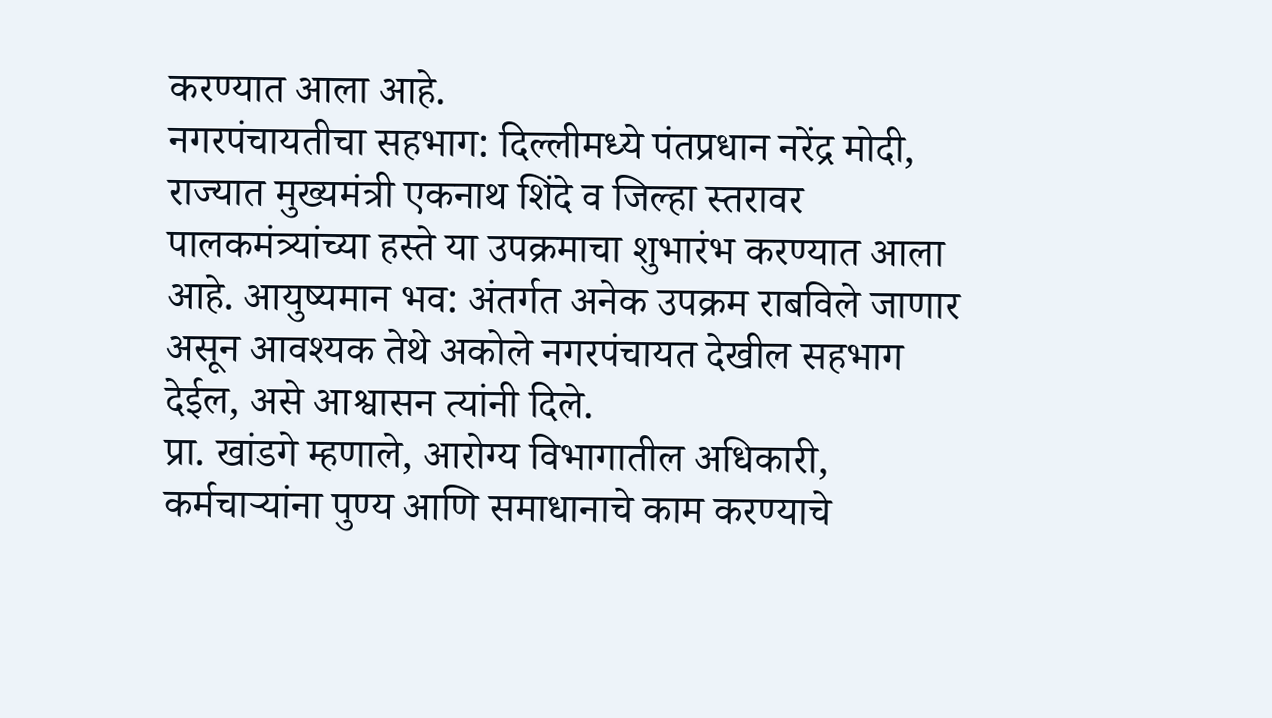करण्यात आला आहे.
नगरपंचायतीचा सहभाग: दिल्लीमध्ये पंतप्रधान नरेंद्र मोदी, राज्यात मुख्यमंत्री एकनाथ शिंदे व जिल्हा स्तरावर पालकमंत्र्यांच्या हस्ते या उपक्रमाचा शुभारंभ करण्यात आला आहे. आयुष्यमान भव: अंतर्गत अनेक उपक्रम राबविले जाणार असून आवश्यक तेथे अकोले नगरपंचायत देखील सहभाग देईल, असे आश्वासन त्यांनी दिले.
प्रा. खांडगे म्हणाले, आरोग्य विभागातील अधिकारी, कर्मचाऱ्यांना पुण्य आणि समाधानाचे काम करण्याचे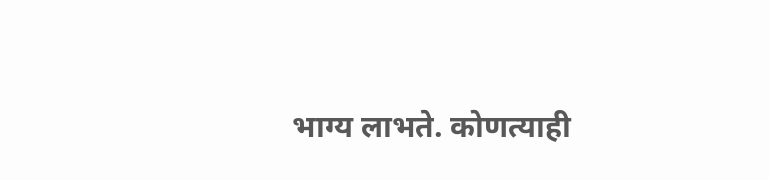भाग्य लाभते. कोणत्याही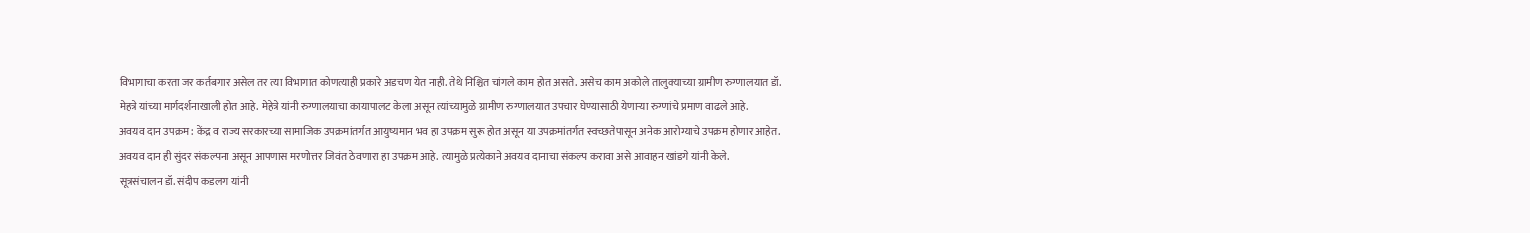विभागाचा करता जर कर्तबगार असेल तर त्या विभागात कोणत्याही प्रकारे अडचण येत नाही. तेथे निश्चित चांगले काम होत असते. असेच काम अकोले तालुक्याच्या ग्रामीण रुग्णालयात डॉ. मेहत्रे यांच्या मार्गदर्शनाखाली होत आहे. मेहेत्रे यांनी रुग्णालयाचा कायापालट केला असून त्यांच्यामुळे ग्रामीण रुग्णालयात उपचार घेण्यासाठी येणाऱ्या रुग्णांचे प्रमाण वाढले आहे.
अवयव दान उपक्रम: केंद्र व राज्य सरकारच्या सामाजिक उपक्रमांतर्गत आयुष्यमान भव हा उपक्रम सुरू होत असून या उपक्रमांतर्गत स्वच्छतेपासून अनेक आरोग्याचे उपक्रम होणार आहेत. अवयव दान ही सुंदर संकल्पना असून आपणास मरणोत्तर जिवंत ठेवणारा हा उपक्रम आहे. त्यामुळे प्रत्येकाने अवयव दानाचा संकल्प करावा असे आवाहन खांडगे यांनी केले.
सूत्रसंचालन डॉ. संदीप कडलग यांनी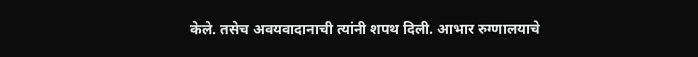केले. तसेच अवयवादानाची त्यांनी शपथ दिली. आभार रुग्णालयाचे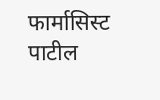फार्मासिस्ट पाटील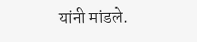यांनी मांडले.